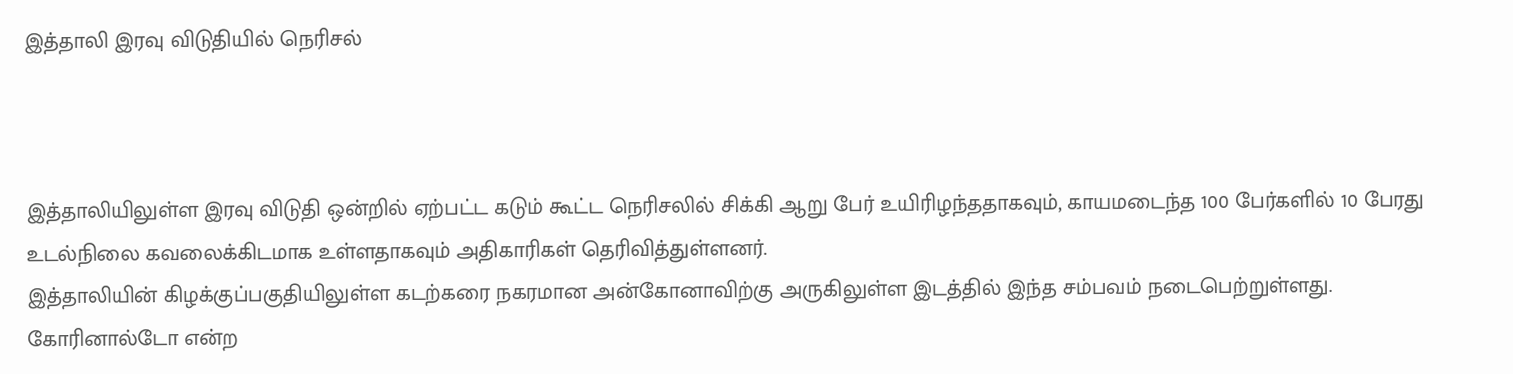இத்தாலி இரவு விடுதியில் நெரிசல்



இத்தாலியிலுள்ள இரவு விடுதி ஒன்றில் ஏற்பட்ட கடும் கூட்ட நெரிசலில் சிக்கி ஆறு பேர் உயிரிழந்ததாகவும், காயமடைந்த 100 பேர்களில் 10 பேரது உடல்நிலை கவலைக்கிடமாக உள்ளதாகவும் அதிகாரிகள் தெரிவித்துள்ளனர்.
இத்தாலியின் கிழக்குப்பகுதியிலுள்ள கடற்கரை நகரமான அன்கோனாவிற்கு அருகிலுள்ள இடத்தில் இந்த சம்பவம் நடைபெற்றுள்ளது.
கோரினால்டோ என்ற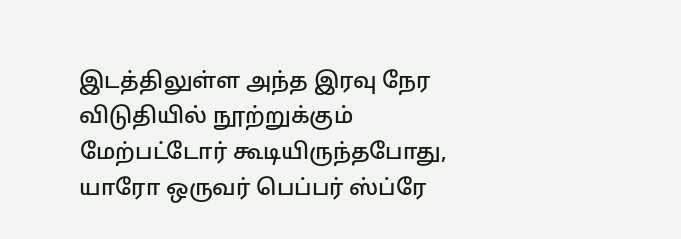இடத்திலுள்ள அந்த இரவு நேர விடுதியில் நூற்றுக்கும் மேற்பட்டோர் கூடியிருந்தபோது, யாரோ ஒருவர் பெப்பர் ஸ்ப்ரே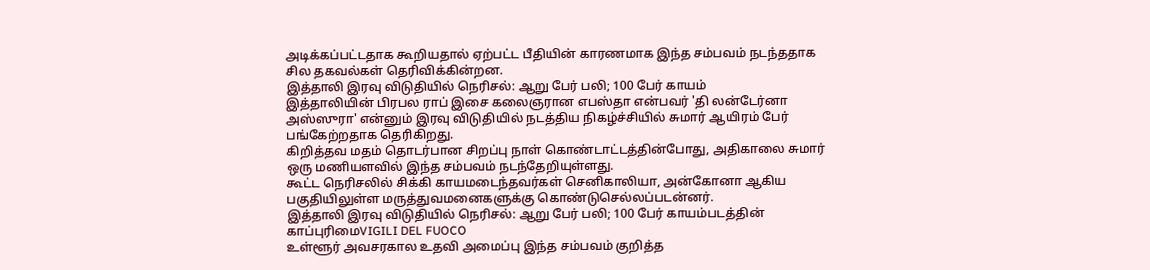அடிக்கப்பட்டதாக கூறியதால் ஏற்பட்ட பீதியின் காரணமாக இந்த சம்பவம் நடந்ததாக சில தகவல்கள் தெரிவிக்கின்றன.
இத்தாலி இரவு விடுதியில் நெரிசல்: ஆறு பேர் பலி; 100 பேர் காயம்
இத்தாலியின் பிரபல ராப் இசை கலைஞரான எபஸ்தா என்பவர் 'தி லன்டேர்னா அஸ்ஸுரா' என்னும் இரவு விடுதியில் நடத்திய நிகழ்ச்சியில் சுமார் ஆயிரம் பேர் பங்கேற்றதாக தெரிகிறது.
கிறித்தவ மதம் தொடர்பான சிறப்பு நாள் கொண்டாட்டத்தின்போது, அதிகாலை சுமார் ஒரு மணியளவில் இந்த சம்பவம் நடந்தேறியுள்ளது.
கூட்ட நெரிசலில் சிக்கி காயமடைந்தவர்கள் செனிகாலியா, அன்கோனா ஆகிய பகுதியிலுள்ள மருத்துவமனைகளுக்கு கொண்டுசெல்லப்படன்னர்.
இத்தாலி இரவு விடுதியில் நெரிசல்: ஆறு பேர் பலி; 100 பேர் காயம்படத்தின் காப்புரிமைVIGILI DEL FUOCO
உள்ளூர் அவசரகால உதவி அமைப்பு இந்த சம்பவம் குறித்த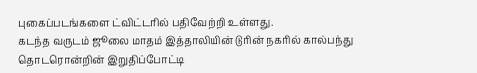புகைப்படங்களை ட்விட்டரில் பதிவேற்றி உள்ளது.
கடந்த வருடம் ஜூலை மாதம் இத்தாலியின் டுரின் நகரில் கால்பந்து தொடரொன்றின் இறுதிப்போட்டி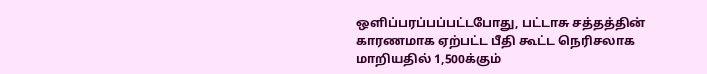ஒளிப்பரப்பப்பட்டபோது, பட்டாசு சத்தத்தின் காரணமாக ஏற்பட்ட பீதி கூட்ட நெரிசலாக மாறியதில் 1,500க்கும்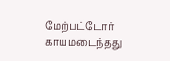மேற்பட்டோர் காயமடைந்தது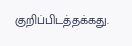குறிப்பிடத்தக்கது.